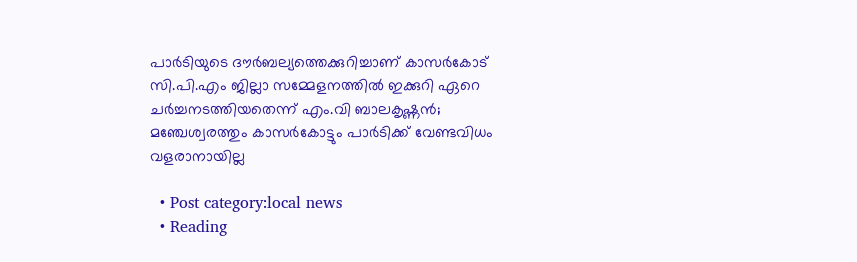പാര്‍ടിയുടെ ദൗര്‍ബല്യത്തെക്കുറിച്ചാണ് കാസര്‍കോട് സി.പി.എം ജില്ലാ സമ്മേളനത്തില്‍ ഇക്കുറി ഏറെ ചര്‍ച്ചനടത്തിയതെന്ന് എം.വി ബാലകൃഷ്ണന്‍; മഞ്ചേശ്വരത്തും കാസര്‍കോട്ടും പാര്‍ടിക്ക് വേണ്ടവിധം വളരാനായില്ല

  • Post category:local news
  • Reading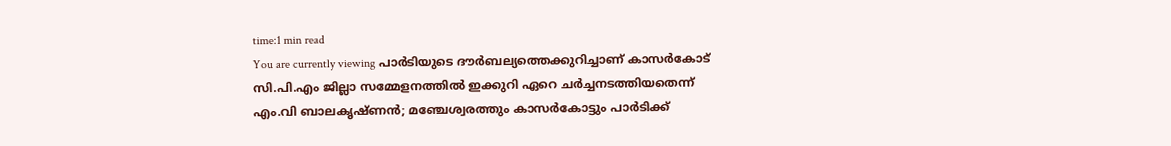time:1 min read
You are currently viewing പാര്‍ടിയുടെ ദൗര്‍ബല്യത്തെക്കുറിച്ചാണ് കാസര്‍കോട് സി.പി.എം ജില്ലാ സമ്മേളനത്തില്‍ ഇക്കുറി ഏറെ ചര്‍ച്ചനടത്തിയതെന്ന് എം.വി ബാലകൃഷ്ണന്‍; മഞ്ചേശ്വരത്തും കാസര്‍കോട്ടും പാര്‍ടിക്ക്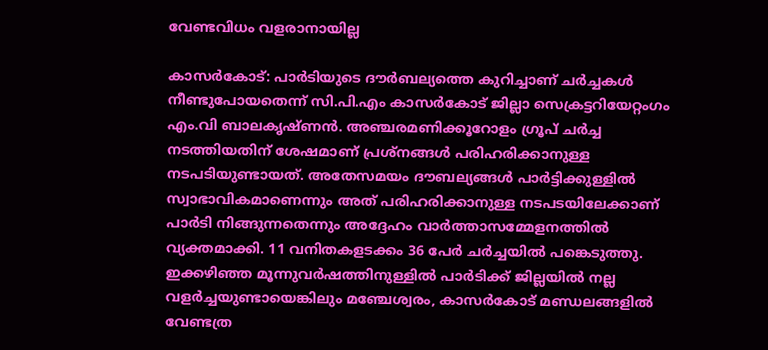വേണ്ടവിധം വളരാനായില്ല

കാസര്‍കോട്: പാര്‍ടിയുടെ ദൗര്‍ബല്യത്തെ കുറിച്ചാണ് ചര്‍ച്ചകള്‍ നീണ്ടുപോയതെന്ന് സി.പി.എം കാസര്‍കോട് ജില്ലാ സെക്രട്ടറിയേറ്റംഗം എം.വി ബാലകൃഷ്ണന്‍. അഞ്ചരമണിക്കൂറോളം ഗ്രൂപ് ചര്‍ച്ച നടത്തിയതിന് ശേഷമാണ് പ്രശ്‌നങ്ങള്‍ പരിഹരിക്കാനുള്ള നടപടിയുണ്ടായത്. അതേസമയം ദൗബല്യങ്ങള്‍ പാര്‍ട്ടിക്കുള്ളില്‍ സ്വാഭാവികമാണെന്നും അത് പരിഹരിക്കാനുള്ള നടപടയിലേക്കാണ് പാര്‍ടി നിങ്ങുന്നതെന്നും അദ്ദേഹം വാര്‍ത്താസമ്മേളനത്തില്‍ വ്യക്തമാക്കി. 11 വനിതകളടക്കം 36 പേര്‍ ചര്‍ച്ചയില്‍ പങ്കെടുത്തു. ഇക്കഴിഞ്ഞ മൂന്നുവര്‍ഷത്തിനുള്ളില്‍ പാര്‍ടിക്ക് ജില്ലയില്‍ നല്ല വളര്‍ച്ചയുണ്ടായെങ്കിലും മഞ്ചേശ്വരം, കാസര്‍കോട് മണ്ഡലങ്ങളില്‍ വേണ്ടത്ര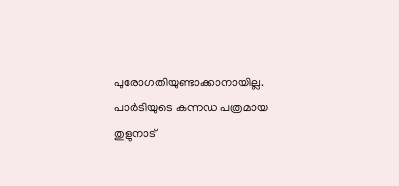പുരോഗതിയുണ്ടാക്കാനായില്ല. പാര്‍ടിയുടെ കന്നഡ പത്രമായ തുളുനാട്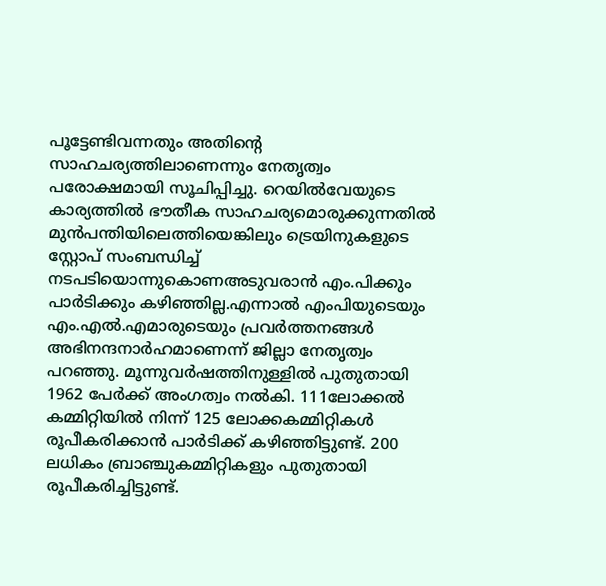പൂട്ടേണ്ടിവന്നതും അതിന്റെ സാഹചര്യത്തിലാണെന്നും നേതൃത്വം പരോക്ഷമായി സൂചിപ്പിച്ചു. റെയില്‍വേയുടെ കാര്യത്തില്‍ ഭൗതീക സാഹചര്യമൊരുക്കുന്നതില്‍ മുന്‍പന്തിയിലെത്തിയെങ്കിലും ട്രെയിനുകളുടെ സ്റ്റോപ് സംബന്ധിച്ച് നടപടിയൊന്നുകൊണഅടുവരാന്‍ എം.പിക്കും പാര്‍ടിക്കും കഴിഞ്ഞില്ല.എന്നാല്‍ എംപിയുടെയും എം.എല്‍.എമാരുടെയും പ്രവര്‍ത്തനങ്ങള്‍ അഭിനന്ദനാര്‍ഹമാണെന്ന് ജില്ലാ നേതൃത്വം പറഞ്ഞു. മൂന്നുവര്‍ഷത്തിനുള്ളില്‍ പുതുതായി 1962 പേര്‍ക്ക് അംഗത്വം നല്‍കി. 111ലോക്കല്‍ കമ്മിറ്റിയില്‍ നിന്ന് 125 ലോക്കകമ്മിറ്റികള്‍ രൂപീകരിക്കാന്‍ പാര്‍ടിക്ക് കഴിഞ്ഞിട്ടുണ്ട്. 200 ലധികം ബ്രാഞ്ചുകമ്മിറ്റികളും പുതുതായി രൂപീകരിച്ചിട്ടുണ്ട്.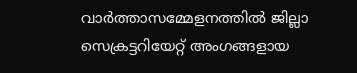വാര്‍ത്താസമ്മേളനത്തില്‍ ജില്ലാ സെക്രട്ടറിയേറ്റ് അംഗങ്ങളായ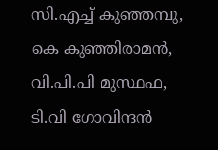സി.എച്ച് കുഞ്ഞമ്പു, കെ കുഞ്ഞിരാമന്‍, വി.പി.പി മുസ്ഥഫ, ടി.വി ഗോവിന്ദന്‍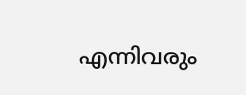എന്നിവരും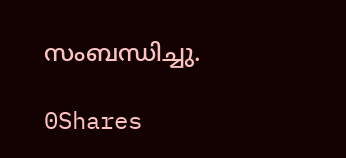സംബന്ധിച്ചു.

0Shares